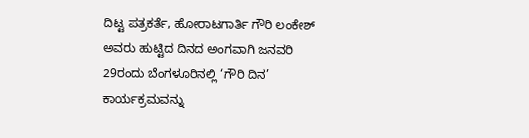ದಿಟ್ಟ ಪತ್ರಕರ್ತೆ, ಹೋರಾಟಗಾರ್ತಿ ಗೌರಿ ಲಂಕೇಶ್ ಅವರು ಹುಟ್ಟಿದ ದಿನದ ಅಂಗವಾಗಿ ಜನವರಿ 29ರಂದು ಬೆಂಗಳೂರಿನಲ್ಲಿ ‘ಗೌರಿ ದಿನ’ ಕಾರ್ಯಕ್ರಮವನ್ನು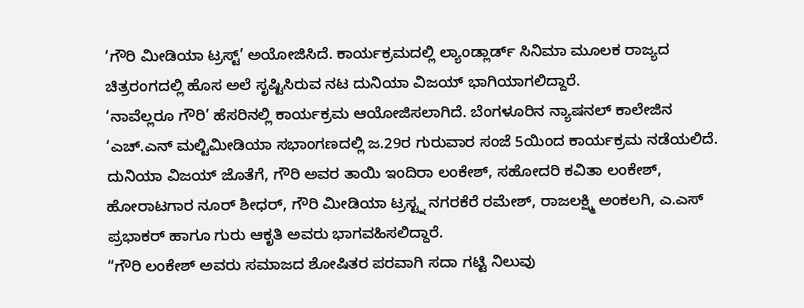‘ಗೌರಿ ಮೀಡಿಯಾ ಟ್ರಸ್ಟ್’ ಅಯೋಜಿಸಿದೆ. ಕಾರ್ಯಕ್ರಮದಲ್ಲಿ ಲ್ಯಾಂಡ್ಲಾರ್ಡ್ ಸಿನಿಮಾ ಮೂಲಕ ರಾಜ್ಯದ ಚಿತ್ರರಂಗದಲ್ಲಿ ಹೊಸ ಅಲೆ ಸೃಷ್ಟಿಸಿರುವ ನಟ ದುನಿಯಾ ವಿಜಯ್ ಭಾಗಿಯಾಗಲಿದ್ದಾರೆ.
‘ನಾವೆಲ್ಲರೂ ಗೌರಿ’ ಹೆಸರಿನಲ್ಲಿ ಕಾರ್ಯಕ್ರಮ ಆಯೋಜಿಸಲಾಗಿದೆ. ಬೆಂಗಳೂರಿನ ನ್ಯಾಷನಲ್ ಕಾಲೇಜಿನ ‘ಎಚ್.ಎನ್ ಮಲ್ಟಿಮೀಡಿಯಾ ಸಭಾಂಗಣದಲ್ಲಿ ಜ.29ರ ಗುರುವಾರ ಸಂಜೆ 5ಯಿಂದ ಕಾರ್ಯಕ್ರಮ ನಡೆಯಲಿದೆ. ದುನಿಯಾ ವಿಜಯ್ ಜೊತೆಗೆ, ಗೌರಿ ಅವರ ತಾಯಿ ಇಂದಿರಾ ಲಂಕೇಶ್, ಸಹೋದರಿ ಕವಿತಾ ಲಂಕೇಶ್, ಹೋರಾಟಗಾರ ನೂರ್ ಶೀಧರ್, ಗೌರಿ ಮೀಡಿಯಾ ಟ್ರಸ್ಟ್ನ ನಗರಕೆರೆ ರಮೇಶ್, ರಾಜಲಕ್ಷ್ಮಿ ಅಂಕಲಗಿ, ಎ.ಎಸ್ ಪ್ರಭಾಕರ್ ಹಾಗೂ ಗುರು ಆಕೃತಿ ಅವರು ಭಾಗವಹಿಸಲಿದ್ದಾರೆ.
“ಗೌರಿ ಲಂಕೇಶ್ ಅವರು ಸಮಾಜದ ಶೋಷಿತರ ಪರವಾಗಿ ಸದಾ ಗಟ್ಟಿ ನಿಲುವು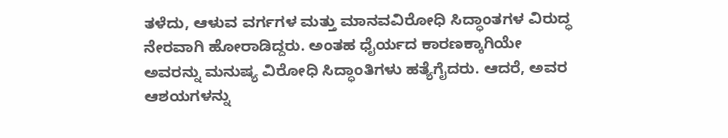ತಳೆದು, ಆಳುವ ವರ್ಗಗಳ ಮತ್ತು ಮಾನವವಿರೋಧಿ ಸಿದ್ಧಾಂತಗಳ ವಿರುದ್ಧ ನೇರವಾಗಿ ಹೋರಾಡಿದ್ದರು. ಅಂತಹ ಧೈರ್ಯದ ಕಾರಣಕ್ಕಾಗಿಯೇ ಅವರನ್ನು ಮನುಷ್ಯ ವಿರೋಧಿ ಸಿದ್ಧಾಂತಿಗಳು ಹತ್ಯೆಗೈದರು. ಆದರೆ, ಅವರ ಆಶಯಗಳನ್ನು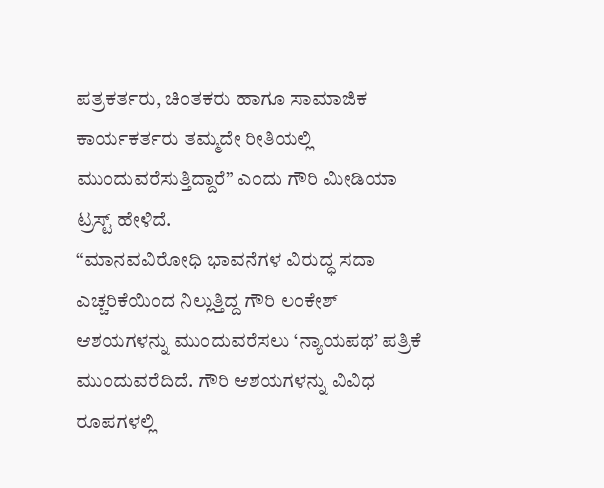ಪತ್ರಕರ್ತರು, ಚಿಂತಕರು ಹಾಗೂ ಸಾಮಾಜಿಕ ಕಾರ್ಯಕರ್ತರು ತಮ್ಮದೇ ರೀತಿಯಲ್ಲಿ ಮುಂದುವರೆಸುತ್ತಿದ್ದಾರೆ” ಎಂದು ಗೌರಿ ಮೀಡಿಯಾ ಟ್ರಸ್ಟ್ ಹೇಳಿದೆ.
“ಮಾನವವಿರೋಧಿ ಭಾವನೆಗಳ ವಿರುದ್ಧ ಸದಾ ಎಚ್ಚರಿಕೆಯಿಂದ ನಿಲ್ಲುತ್ತಿದ್ದ ಗೌರಿ ಲಂಕೇಶ್ ಆಶಯಗಳನ್ನು ಮುಂದುವರೆಸಲು ‘ನ್ಯಾಯಪಥ’ ಪತ್ರಿಕೆ ಮುಂದುವರೆದಿದೆ. ಗೌರಿ ಆಶಯಗಳನ್ನು ವಿವಿಧ ರೂಪಗಳಲ್ಲಿ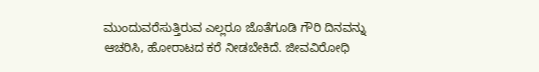ಮುಂದುವರೆಸುತ್ತಿರುವ ಎಲ್ಲರೂ ಜೊತೆಗೂಡಿ ಗೌರಿ ದಿನವನ್ನು ಆಚರಿಸಿ, ಹೋರಾಟದ ಕರೆ ನೀಡಬೇಕಿದೆ. ಜೀವವಿರೋಧಿ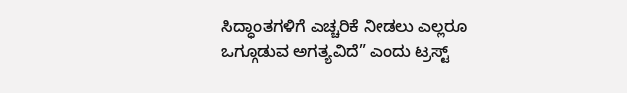ಸಿದ್ಧಾಂತಗಳಿಗೆ ಎಚ್ಚರಿಕೆ ನೀಡಲು ಎಲ್ಲರೂ ಒಗ್ಗೂಡುವ ಅಗತ್ಯವಿದೆ” ಎಂದು ಟ್ರಸ್ಟ್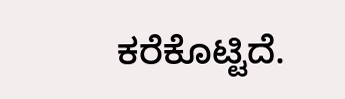ಕರೆಕೊಟ್ಟಿದೆ.